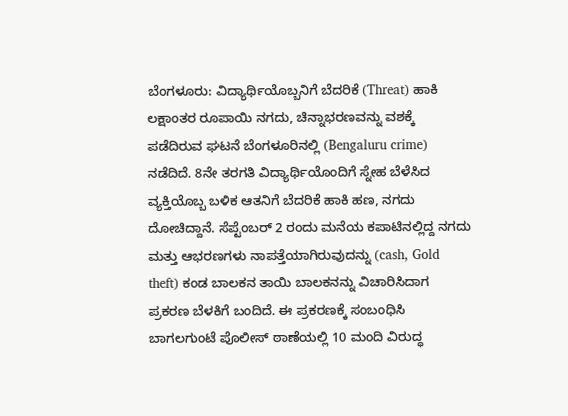ಬೆಂಗಳೂರು: ವಿದ್ಯಾರ್ಥಿಯೊಬ್ಬನಿಗೆ ಬೆದರಿಕೆ (Threat) ಹಾಕಿ ಲಕ್ಷಾಂತರ ರೂಪಾಯಿ ನಗದು, ಚಿನ್ನಾಭರಣವನ್ನು ವಶಕ್ಕೆ ಪಡೆದಿರುವ ಘಟನೆ ಬೆಂಗಳೂರಿನಲ್ಲಿ (Bengaluru crime) ನಡೆದಿದೆ. 8ನೇ ತರಗತಿ ವಿದ್ಯಾರ್ಥಿಯೊಂದಿಗೆ ಸ್ನೇಹ ಬೆಳೆಸಿದ ವ್ಯಕ್ತಿಯೊಬ್ಬ ಬಳಿಕ ಆತನಿಗೆ ಬೆದರಿಕೆ ಹಾಕಿ ಹಣ, ನಗದು ದೋಚಿದ್ದಾನೆ. ಸೆಪ್ಟೆಂಬರ್ 2 ರಂದು ಮನೆಯ ಕಪಾಟಿನಲ್ಲಿದ್ದ ನಗದು ಮತ್ತು ಆಭರಣಗಳು ನಾಪತ್ತೆಯಾಗಿರುವುದನ್ನು (cash, Gold theft) ಕಂಡ ಬಾಲಕನ ತಾಯಿ ಬಾಲಕನನ್ನು ವಿಚಾರಿಸಿದಾಗ ಪ್ರಕರಣ ಬೆಳಕಿಗೆ ಬಂದಿದೆ. ಈ ಪ್ರಕರಣಕ್ಕೆ ಸಂಬಂಧಿಸಿ ಬಾಗಲಗುಂಟೆ ಪೊಲೀಸ್ ಠಾಣೆಯಲ್ಲಿ 10 ಮಂದಿ ವಿರುದ್ಧ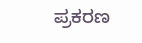ಪ್ರಕರಣ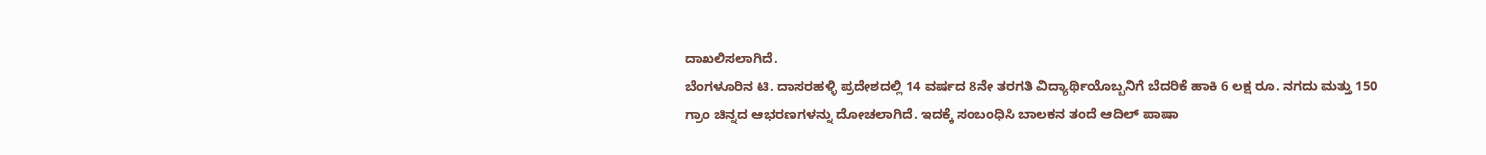ದಾಖಲಿಸಲಾಗಿದೆ.
ಬೆಂಗಳೂರಿನ ಟಿ. ದಾಸರಹಳ್ಳಿ ಪ್ರದೇಶದಲ್ಲಿ 14 ವರ್ಷದ 8ನೇ ತರಗತಿ ವಿದ್ಯಾರ್ಥಿಯೊಬ್ಬನಿಗೆ ಬೆದರಿಕೆ ಹಾಕಿ 6 ಲಕ್ಷ ರೂ. ನಗದು ಮತ್ತು 150 ಗ್ರಾಂ ಚಿನ್ನದ ಆಭರಣಗಳನ್ನು ದೋಚಲಾಗಿದೆ. ಇದಕ್ಕೆ ಸಂಬಂಧಿಸಿ ಬಾಲಕನ ತಂದೆ ಆದಿಲ್ ಪಾಷಾ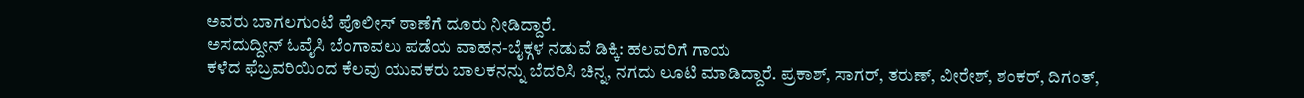ಅವರು ಬಾಗಲಗುಂಟೆ ಪೊಲೀಸ್ ಠಾಣೆಗೆ ದೂರು ನೀಡಿದ್ದಾರೆ.
ಅಸದುದ್ದೀನ್ ಓವೈಸಿ ಬೆಂಗಾವಲು ಪಡೆಯ ವಾಹನ-ಬೈಕ್ಗಳ ನಡುವೆ ಡಿಕ್ಕಿ: ಹಲವರಿಗೆ ಗಾಯ
ಕಳೆದ ಫೆಬ್ರವರಿಯಿಂದ ಕೆಲವು ಯುವಕರು ಬಾಲಕನನ್ನು ಬೆದರಿಸಿ ಚಿನ್ನ, ನಗದು ಲೂಟಿ ಮಾಡಿದ್ದಾರೆ. ಪ್ರಕಾಶ್, ಸಾಗರ್, ತರುಣ್, ವೀರೇಶ್, ಶಂಕರ್, ದಿಗಂತ್,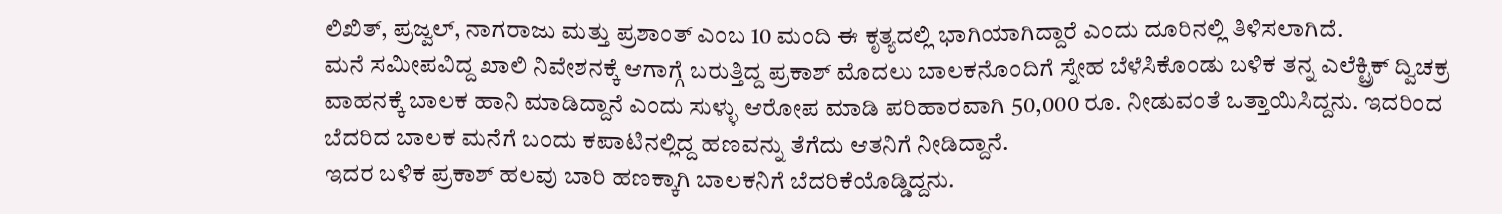ಲಿಖಿತ್, ಪ್ರಜ್ವಲ್, ನಾಗರಾಜು ಮತ್ತು ಪ್ರಶಾಂತ್ ಎಂಬ 10 ಮಂದಿ ಈ ಕೃತ್ಯದಲ್ಲಿ ಭಾಗಿಯಾಗಿದ್ದಾರೆ ಎಂದು ದೂರಿನಲ್ಲಿ ತಿಳಿಸಲಾಗಿದೆ.
ಮನೆ ಸಮೀಪವಿದ್ದ ಖಾಲಿ ನಿವೇಶನಕ್ಕೆ ಆಗಾಗ್ಗೆ ಬರುತ್ತಿದ್ದ ಪ್ರಕಾಶ್ ಮೊದಲು ಬಾಲಕನೊಂದಿಗೆ ಸ್ನೇಹ ಬೆಳೆಸಿಕೊಂಡು ಬಳಿಕ ತನ್ನ ಎಲೆಕ್ಟ್ರಿಕ್ ದ್ವಿಚಕ್ರ ವಾಹನಕ್ಕೆ ಬಾಲಕ ಹಾನಿ ಮಾಡಿದ್ದಾನೆ ಎಂದು ಸುಳ್ಳು ಆರೋಪ ಮಾಡಿ ಪರಿಹಾರವಾಗಿ 50,000 ರೂ. ನೀಡುವಂತೆ ಒತ್ತಾಯಿಸಿದ್ದನು. ಇದರಿಂದ ಬೆದರಿದ ಬಾಲಕ ಮನೆಗೆ ಬಂದು ಕಪಾಟಿನಲ್ಲಿದ್ದ ಹಣವನ್ನು ತೆಗೆದು ಆತನಿಗೆ ನೀಡಿದ್ದಾನೆ.
ಇದರ ಬಳಿಕ ಪ್ರಕಾಶ್ ಹಲವು ಬಾರಿ ಹಣಕ್ಕಾಗಿ ಬಾಲಕನಿಗೆ ಬೆದರಿಕೆಯೊಡ್ಡಿದ್ದನು.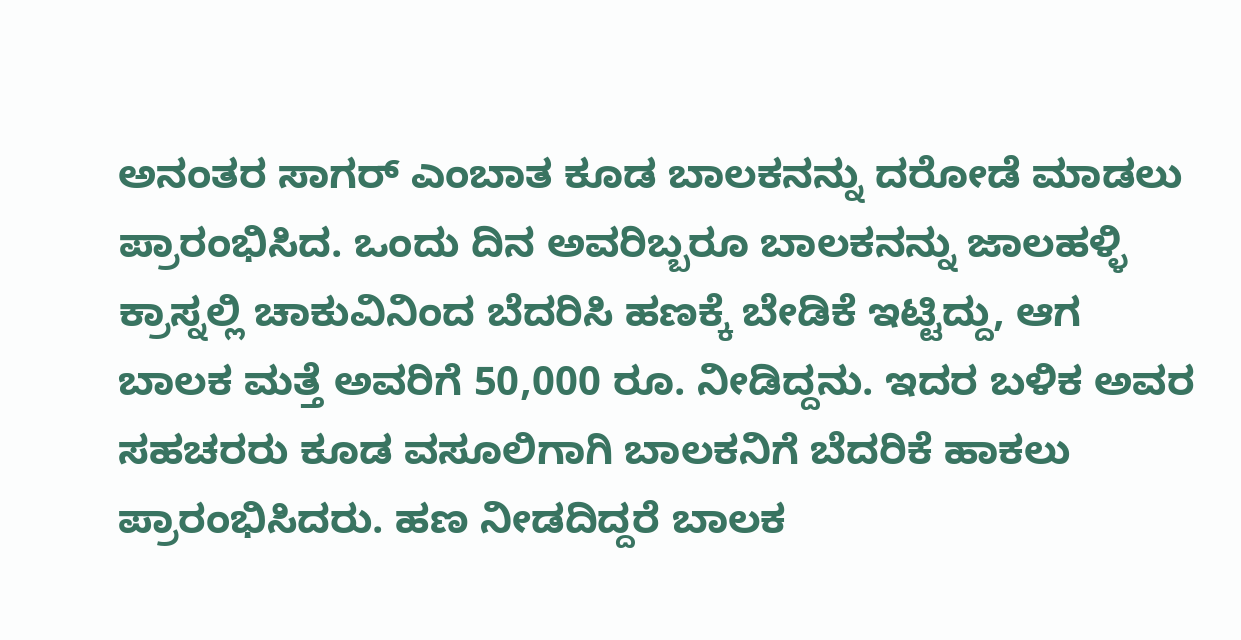ಅನಂತರ ಸಾಗರ್ ಎಂಬಾತ ಕೂಡ ಬಾಲಕನನ್ನು ದರೋಡೆ ಮಾಡಲು ಪ್ರಾರಂಭಿಸಿದ. ಒಂದು ದಿನ ಅವರಿಬ್ಬರೂ ಬಾಲಕನನ್ನು ಜಾಲಹಳ್ಳಿ ಕ್ರಾಸ್ನಲ್ಲಿ ಚಾಕುವಿನಿಂದ ಬೆದರಿಸಿ ಹಣಕ್ಕೆ ಬೇಡಿಕೆ ಇಟ್ಟಿದ್ದು, ಆಗ ಬಾಲಕ ಮತ್ತೆ ಅವರಿಗೆ 50,000 ರೂ. ನೀಡಿದ್ದನು. ಇದರ ಬಳಿಕ ಅವರ ಸಹಚರರು ಕೂಡ ವಸೂಲಿಗಾಗಿ ಬಾಲಕನಿಗೆ ಬೆದರಿಕೆ ಹಾಕಲು ಪ್ರಾರಂಭಿಸಿದರು. ಹಣ ನೀಡದಿದ್ದರೆ ಬಾಲಕ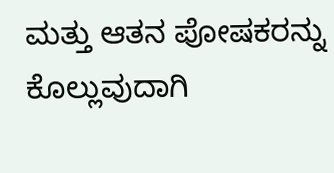ಮತ್ತು ಆತನ ಪೋಷಕರನ್ನು ಕೊಲ್ಲುವುದಾಗಿ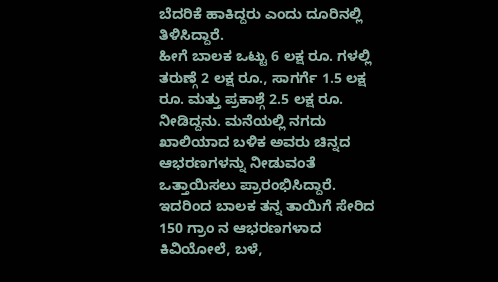ಬೆದರಿಕೆ ಹಾಕಿದ್ದರು ಎಂದು ದೂರಿನಲ್ಲಿ ತಿಳಿಸಿದ್ದಾರೆ.
ಹೀಗೆ ಬಾಲಕ ಒಟ್ಟು 6 ಲಕ್ಷ ರೂ. ಗಳಲ್ಲಿ ತರುಣ್ಗೆ 2 ಲಕ್ಷ ರೂ., ಸಾಗರ್ಗೆ 1.5 ಲಕ್ಷ ರೂ. ಮತ್ತು ಪ್ರಕಾಶ್ಗೆ 2.5 ಲಕ್ಷ ರೂ. ನೀಡಿದ್ದನು. ಮನೆಯಲ್ಲಿ ನಗದು ಖಾಲಿಯಾದ ಬಳಿಕ ಅವರು ಚಿನ್ನದ ಆಭರಣಗಳನ್ನು ನೀಡುವಂತೆ ಒತ್ತಾಯಿಸಲು ಪ್ರಾರಂಭಿಸಿದ್ದಾರೆ. ಇದರಿಂದ ಬಾಲಕ ತನ್ನ ತಾಯಿಗೆ ಸೇರಿದ 150 ಗ್ರಾಂ ನ ಆಭರಣಗಳಾದ ಕಿವಿಯೋಲೆ, ಬಳೆ,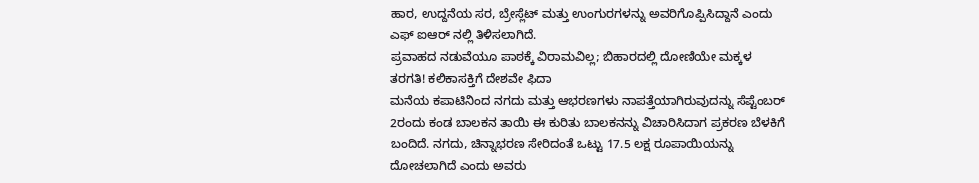ಹಾರ, ಉದ್ದನೆಯ ಸರ, ಬ್ರೇಸ್ಲೆಟ್ ಮತ್ತು ಉಂಗುರಗಳನ್ನು ಅವರಿಗೊಪ್ಪಿಸಿದ್ದಾನೆ ಎಂದು ಎಫ್ ಐಆರ್ ನಲ್ಲಿ ತಿಳಿಸಲಾಗಿದೆ.
ಪ್ರವಾಹದ ನಡುವೆಯೂ ಪಾಠಕ್ಕೆ ವಿರಾಮವಿಲ್ಲ; ಬಿಹಾರದಲ್ಲಿ ದೋಣಿಯೇ ಮಕ್ಕಳ ತರಗತಿ! ಕಲಿಕಾಸಕ್ತಿಗೆ ದೇಶವೇ ಫಿದಾ
ಮನೆಯ ಕಪಾಟಿನಿಂದ ನಗದು ಮತ್ತು ಆಭರಣಗಳು ನಾಪತ್ತೆಯಾಗಿರುವುದನ್ನು ಸೆಪ್ಟೆಂಬರ್ 2ರಂದು ಕಂಡ ಬಾಲಕನ ತಾಯಿ ಈ ಕುರಿತು ಬಾಲಕನನ್ನು ವಿಚಾರಿಸಿದಾಗ ಪ್ರಕರಣ ಬೆಳಕಿಗೆ ಬಂದಿದೆ. ನಗದು, ಚಿನ್ನಾಭರಣ ಸೇರಿದಂತೆ ಒಟ್ಟು 17.5 ಲಕ್ಷ ರೂಪಾಯಿಯನ್ನು ದೋಚಲಾಗಿದೆ ಎಂದು ಅವರು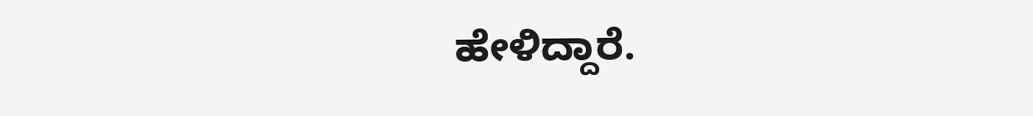ಹೇಳಿದ್ದಾರೆ.